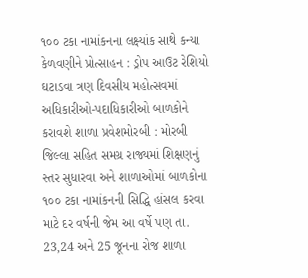૧૦૦ ટકા નામાંકનના લક્ષ્યાંક સાથે કન્યા કેળવણીને પ્રોત્સાહન : ડ્રોપ આઉટ રેશિયો ઘટાડવા ત્રણ દિવસીય મહોત્સવમાં અધિકારીઓ-પદાધિકારીઓ બાળકોને કરાવશે શાળા પ્રવેશમોરબી : મોરબી જિલ્લા સહિત સમગ્ર રાજ્યમાં શિક્ષણનું સ્તર સુધારવા અને શાળાઓમાં બાળકોના ૧૦૦ ટકા નામાંકનની સિદ્ધિ હાંસલ કરવા માટે દર વર્ષની જેમ આ વર્ષે પણ તા. 23,24 અને 25 જૂનના રોજ શાળા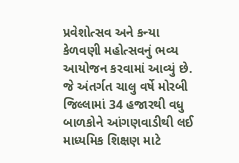પ્રવેશોત્સવ અને કન્યા કેળવણી મહોત્સવનું ભવ્ય આયોજન કરવામાં આવ્યું છે. જે અંતર્ગત ચાલુ વર્ષે મોરબી જિલ્લામાં 34 હજારથી વધુ બાળકોને આંગણવાડીથી લઈ માધ્યમિક શિક્ષણ માટે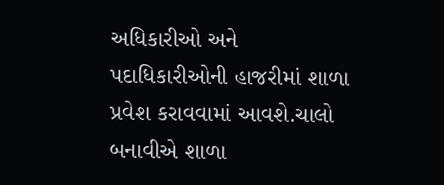અધિકારીઓ અને પદાધિકારીઓની હાજરીમાં શાળા પ્રવેશ કરાવવામાં આવશે.ચાલો બનાવીએ શાળા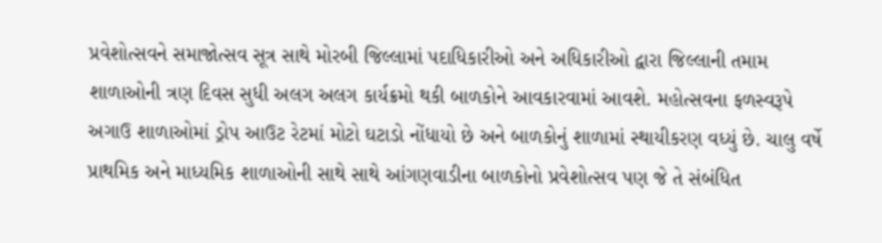પ્રવેશોત્સવને સમાજોત્સવ સૂત્ર સાથે મોરબી જિલ્લામાં પદાધિકારીઓ અને અધિકારીઓ દ્વારા જિલ્લાની તમામ શાળાઓની ત્રણ દિવસ સુધી અલગ અલગ કાર્યક્રમો થકી બાળકોને આવકારવામાં આવશે. મહોત્સવના ફળસ્વરૂપે અગાઉ શાળાઓમાં ડ્રોપ આઉટ રેટમાં મોટો ઘટાડો નોંધાયો છે અને બાળકોનું શાળામાં સ્થાયીકરણ વધ્યું છે. ચાલુ વર્ષે પ્રાથમિક અને માધ્યમિક શાળાઓની સાથે સાથે આંગણવાડીના બાળકોનો પ્રવેશોત્સવ પણ જે તે સંબંધિત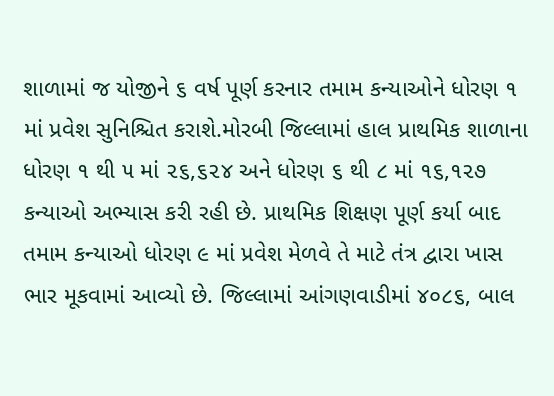શાળામાં જ યોજીને ૬ વર્ષ પૂર્ણ કરનાર તમામ કન્યાઓને ધોરણ ૧ માં પ્રવેશ સુનિશ્ચિત કરાશે.મોરબી જિલ્લામાં હાલ પ્રાથમિક શાળાના ધોરણ ૧ થી ૫ માં ૨૬,૬૨૪ અને ધોરણ ૬ થી ૮ માં ૧૬,૧૨૭ કન્યાઓ અભ્યાસ કરી રહી છે. પ્રાથમિક શિક્ષણ પૂર્ણ કર્યા બાદ તમામ કન્યાઓ ધોરણ ૯ માં પ્રવેશ મેળવે તે માટે તંત્ર દ્વારા ખાસ ભાર મૂકવામાં આવ્યો છે. જિલ્લામાં આંગણવાડીમાં ૪૦૮૬, બાલ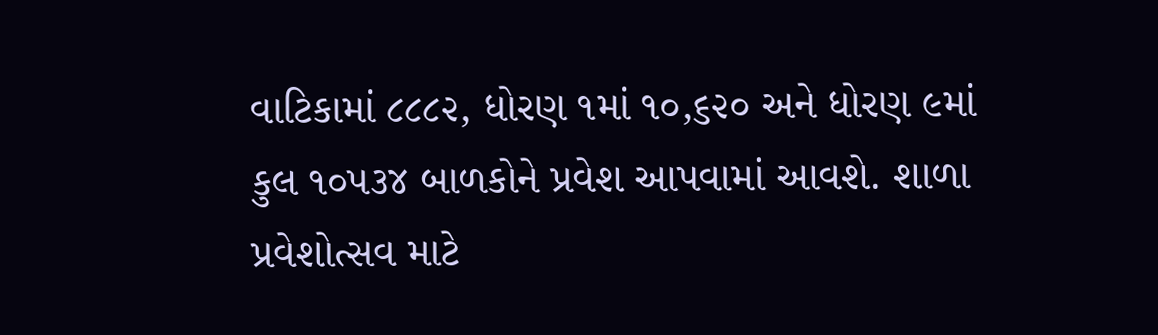વાટિકામાં ૮૮૮૨, ધોરણ ૧માં ૧૦,૬૨૦ અને ધોરણ ૯માં કુલ ૧૦૫૩૪ બાળકોને પ્રવેશ આપવામાં આવશે. શાળા પ્રવેશોત્સવ માટે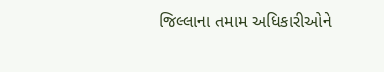જિલ્લાના તમામ અધિકારીઓને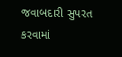જવાબદારી સુપરત કરવામાં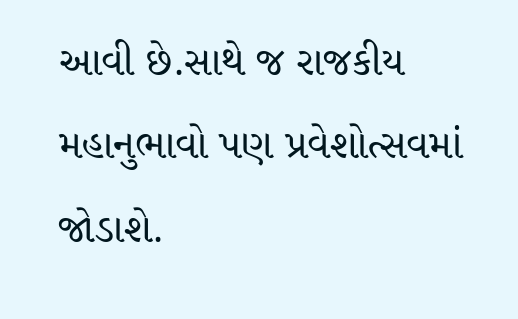આવી છે.સાથે જ રાજકીય મહાનુભાવો પણ પ્રવેશોત્સવમાં જોડાશે.